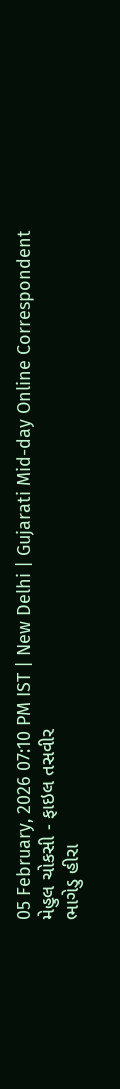05 February, 2026 07:10 PM IST | New Delhi | Gujarati Mid-day Online Correspondent
મેહુલ ચોકસી - ફાઇલ તસવીર
ભાગેડુ હીરા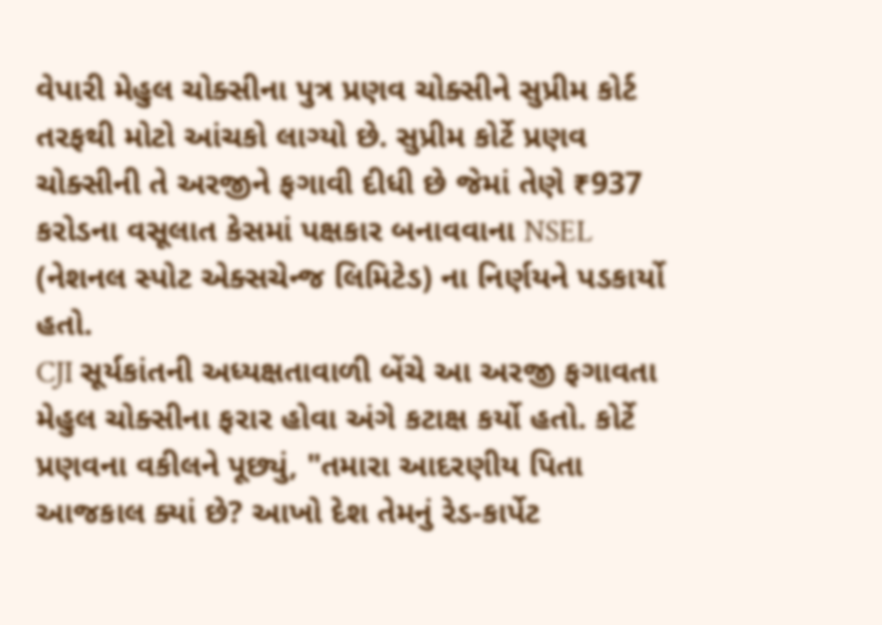વેપારી મેહુલ ચોક્સીના પુત્ર પ્રણવ ચોક્સીને સુપ્રીમ કોર્ટ તરફથી મોટો આંચકો લાગ્યો છે. સુપ્રીમ કોર્ટે પ્રણવ ચોક્સીની તે અરજીને ફગાવી દીધી છે જેમાં તેણે ₹937 કરોડના વસૂલાત કેસમાં પક્ષકાર બનાવવાના NSEL (નેશનલ સ્પોટ એક્સચેન્જ લિમિટેડ) ના નિર્ણયને પડકાર્યો હતો.
CJI સૂર્યકાંતની અધ્યક્ષતાવાળી બેંચે આ અરજી ફગાવતા મેહુલ ચોક્સીના ફરાર હોવા અંગે કટાક્ષ કર્યો હતો. કોર્ટે પ્રણવના વકીલને પૂછ્યું, "તમારા આદરણીય પિતા આજકાલ ક્યાં છે? આખો દેશ તેમનું રેડ-કાર્પેટ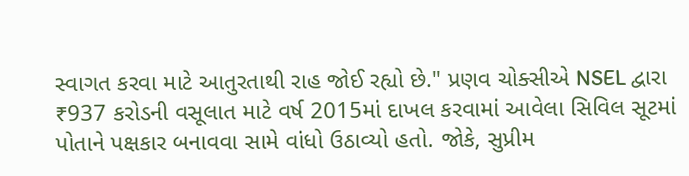સ્વાગત કરવા માટે આતુરતાથી રાહ જોઈ રહ્યો છે." પ્રણવ ચોક્સીએ NSEL દ્વારા ₹937 કરોડની વસૂલાત માટે વર્ષ 2015માં દાખલ કરવામાં આવેલા સિવિલ સૂટમાં પોતાને પક્ષકાર બનાવવા સામે વાંધો ઉઠાવ્યો હતો. જોકે, સુપ્રીમ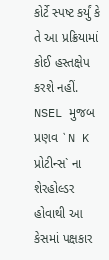કોર્ટે સ્પષ્ટ કર્યું કે તે આ પ્રક્રિયામાં કોઈ હસ્તક્ષેપ કરશે નહીં. NSEL મુજબ પ્રણવ `N K પ્રોટીન્સ` ના શેરહોલ્ડર હોવાથી આ કેસમાં પક્ષકાર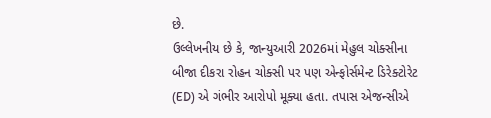છે.
ઉલ્લેખનીય છે કે, જાન્યુઆરી 2026માં મેહુલ ચોક્સીના બીજા દીકરા રોહન ચોક્સી પર પણ એન્ફોર્સમેન્ટ ડિરેક્ટોરેટ (ED) એ ગંભીર આરોપો મૂક્યા હતા. તપાસ એજન્સીએ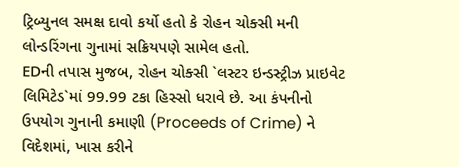ટ્રિબ્યુનલ સમક્ષ દાવો કર્યો હતો કે રોહન ચોક્સી મની લોન્ડરિંગના ગુનામાં સક્રિયપણે સામેલ હતો.
EDની તપાસ મુજબ, રોહન ચોક્સી `લસ્ટર ઇન્ડસ્ટ્રીઝ પ્રાઇવેટ લિમિટેડ`માં 99.99 ટકા હિસ્સો ધરાવે છે. આ કંપનીનો ઉપયોગ ગુનાની કમાણી (Proceeds of Crime) ને વિદેશમાં, ખાસ કરીને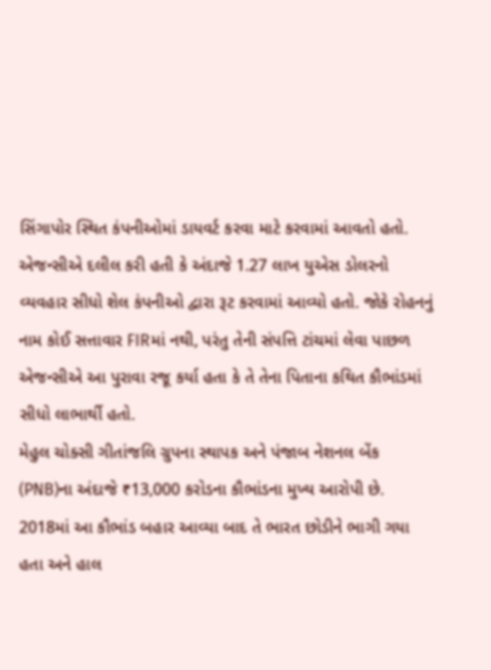સિંગાપોર સ્થિત કંપનીઓમાં ડાયવર્ટ કરવા માટે કરવામાં આવતો હતો. એજન્સીએ દલીલ કરી હતી કે અંદાજે 1.27 લાખ યુએસ ડોલરનો વ્યવહાર સીધો શેલ કંપનીઓ દ્વારા રૂટ કરવામાં આવ્યો હતો. જોકે રોહનનું નામ કોઈ સત્તાવાર FIRમાં નથી, પરંતુ તેની સંપત્તિ ટાંચમાં લેવા પાછળ એજન્સીએ આ પુરાવા રજૂ કર્યા હતા કે તે તેના પિતાના કથિત કૌભાંડમાં સીધો લાભાર્થી હતો.
મેહુલ ચોક્સી ગીતાંજલિ ગ્રુપના સ્થાપક અને પંજાબ નેશનલ બેંક (PNB)ના અંદાજે ₹13,000 કરોડના કૌભાંડના મુખ્ય આરોપી છે. 2018માં આ કૌભાંડ બહાર આવ્યા બાદ તે ભારત છોડીને ભાગી ગયા હતા અને હાલ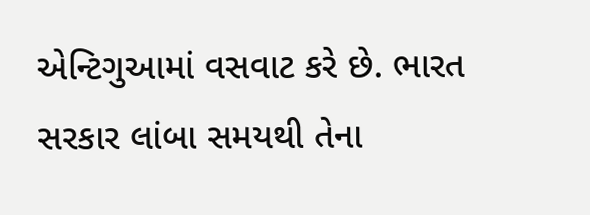એન્ટિગુઆમાં વસવાટ કરે છે. ભારત સરકાર લાંબા સમયથી તેના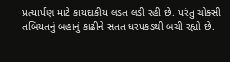પ્રત્યાર્પણ માટે કાયદાકીય લડત લડી રહી છે. પરંતુ ચોક્સી તબિયતનું બહાનું કાઢીને સતત ધરપકડથી બચી રહ્યો છે.